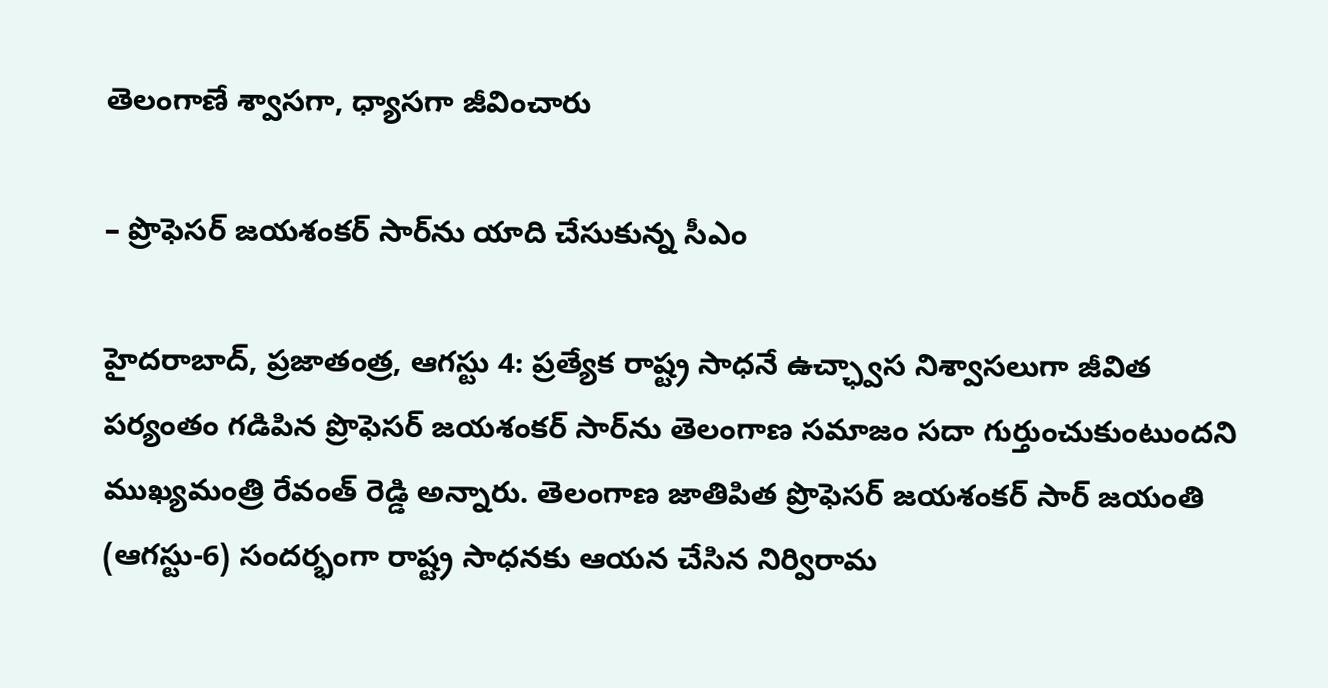తెలంగాణే శ్వాసగా, ధ్యాసగా జీవించారు

– ప్రొఫెసర్‌ జయశంకర్‌ సార్‌ను యాది చేసుకున్న సీఎం

హైదరాబాద్‌, ప్రజాతంత్ర, ఆగస్టు 4: ప్రత్యేక రాష్ట్ర సాధనే ఉచ్ఛ్వాస నిశ్వాసలుగా జీవిత పర్యంతం గడిపిన ప్రొఫెసర్‌ జయశంకర్‌ సార్‌ను తెలంగాణ సమాజం సదా గుర్తుంచుకుంటుందని ముఖ్యమంత్రి రేవంత్‌ రెడ్డి అన్నారు. తెలంగాణ జాతిపిత ప్రొఫెసర్‌ జయశంకర్‌ సార్‌ జయంతి (ఆగస్టు-6) సందర్భంగా రాష్ట్ర సాధనకు ఆయన చేసిన నిర్విరామ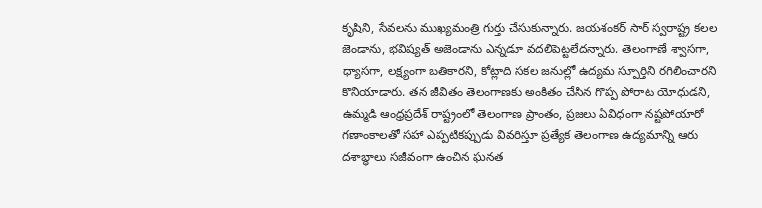కృషిని, సేవలను ముఖ్యమంత్రి గుర్తు చేసుకున్నారు. జయశంకర్‌ సార్‌ స్వరాష్ట్ర కలల జెండాను, భవిష్యత్‌ అజెండాను ఎన్నడూ వదలిపెట్టలేదన్నారు. తెలంగాణే శ్వాసగా, ధ్యాసగా, లక్ష్యంగా బతికారని, కోట్లాది సకల జనుల్లో ఉద్యమ స్పూర్తిని రగిలించారని కొనియాడారు. తన జీవితం తెలంగాణకు అంకితం చేసిన గొప్ప పోరాట యోధుడని, ఉమ్మడి ఆంధ్రప్రదేశ్‌ రాష్ట్రంలో తెలంగాణ ప్రాంతం, ప్రజలు ఏవిధంగా నష్టపోయారో గణాంకాలతో సహా ఎప్పటికప్పుడు వివరిస్తూ ప్రత్యేక తెలంగాణ ఉద్యమాన్ని ఆరు దశాబ్ధాలు సజీవంగా ఉంచిన ఘనత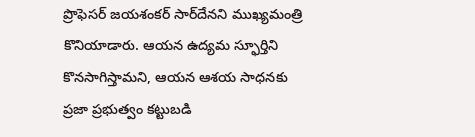ప్రొఫెసర్‌ జయశంకర్‌ సార్‌దేనని ముఖ్యమంత్రి కొనియాడారు. ఆయన ఉద్యమ స్ఫూర్తిని కొనసాగిస్తామని, ఆయన ఆశయ సాధనకు ప్రజా ప్రభుత్వం కట్టుబడి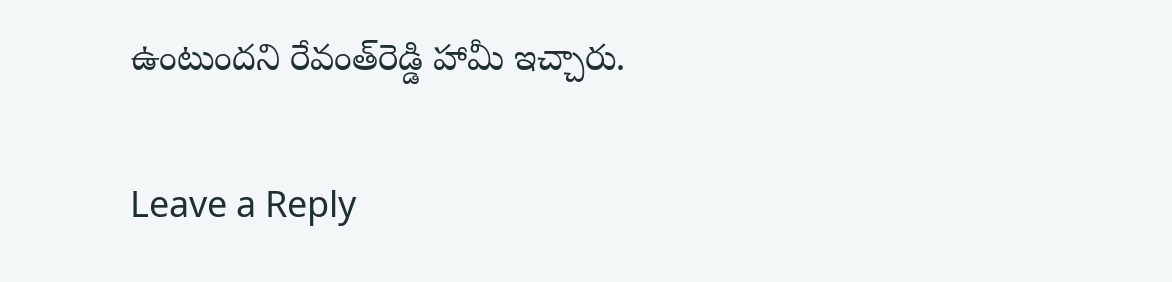ఉంటుందని రేవంత్‌రెడ్డి హామీ ఇచ్చారు.

Leave a Reply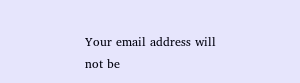Your email address will not be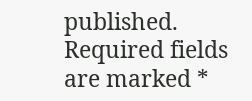published. Required fields are marked *